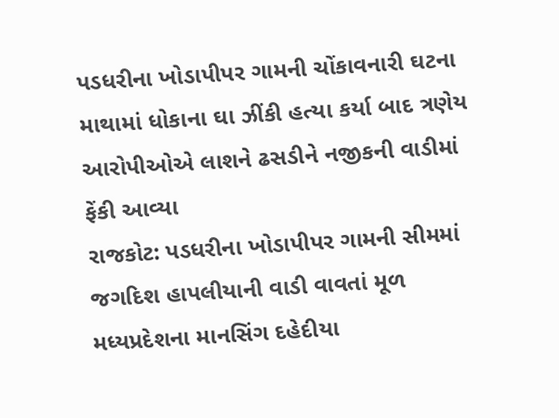પડધરીના ખોડાપીપર ગામની ચોંકાવનારી ઘટના
માથામાં ધોકાના ઘા ઝીંકી હત્યા કર્યા બાદ ત્રણેય આરોપીઓએ લાશને ઢસડીને નજીકની વાડીમાં ફેંકી આવ્યા
રાજકોટ: પડધરીના ખોડાપીપર ગામની સીમમાં જગદિશ હાપલીયાની વાડી વાવતાં મૂળ મધ્યપ્રદેશના માનસિંગ દહેદીયા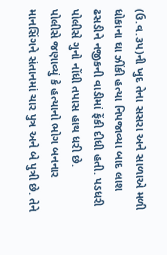(ઉ.વ.૩પ)ની ખુદ તેના સસરા અને સાળાએ મળી ધોકાના ઘા ઝીંકી હત્યા નિપજાવ્યા બાદ લાશ ઢસડીને નજીકની વાડીમાં ફેંકી દીધી હતી. પડધરી પોલીસે ગુનો નોંધી તપાસ હાથ ધરી છે.
પોલીસે જણાવ્યું કે હત્યાનો ભોગ બનનાર માનસિંગને સંતાનમાં ચાર પુત્ર અને બે પુત્રી છે. તેને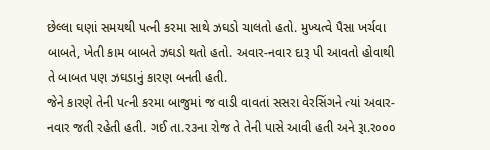છેલ્લા ઘણાં સમયથી પત્ની કરમા સાથે ઝઘડો ચાલતો હતો. મુખ્યત્વે પૈસા ખર્ચવા બાબતે, ખેતી કામ બાબતે ઝઘડો થતો હતો. અવાર-નવાર દારૂ પી આવતો હોવાથી તે બાબત પણ ઝઘડાનું કારણ બનતી હતી.
જેને કારણે તેની પત્ની કરમા બાજુમાં જ વાડી વાવતાં સસરા વેરસિંગને ત્યાં અવાર-નવાર જતી રહેતી હતી. ગઈ તા.ર૩ના રોજ તે તેની પાસે આવી હતી અને રૂા.ર૦૦૦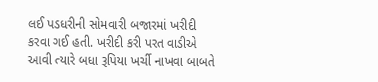લઈ પડધરીની સોમવારી બજારમાં ખરીદી કરવા ગઈ હતી. ખરીદી કરી પરત વાડીએ આવી ત્યારે બધા રૂપિયા ખર્ચી નાખવા બાબતે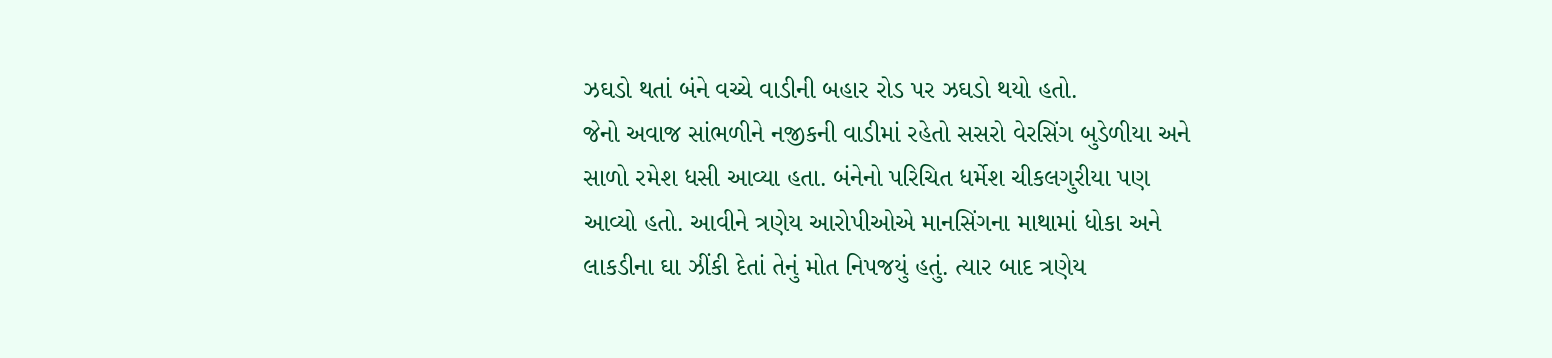ઝઘડો થતાં બંને વચ્ચે વાડીની બહાર રોડ પર ઝઘડો થયો હતો.
જેનો અવાજ સાંભળીને નજીકની વાડીમાં રહેતો સસરો વેરસિંગ બુડેળીયા અને સાળો રમેશ ધસી આવ્યા હતા. બંનેનો પરિચિત ધર્મેશ ચીકલગુરીયા પણ આવ્યો હતો. આવીને ત્રણેય આરોપીઓએ માનસિંગના માથામાં ધોકા અને લાકડીના ઘા ઝીંકી દેતાં તેનું મોત નિપજયું હતું. ત્યાર બાદ ત્રણેય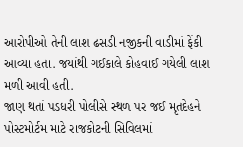આરોપીઓ તેની લાશ ઢસડી નજીકની વાડીમાં ફેંકી આવ્યા હતા. જયાંથી ગઈકાલે કોહવાઈ ગયેલી લાશ મળી આવી હતી.
જાણ થતાં પડધરી પોલીસે સ્થળ પર જઈ મૃતદેહને પોસ્ટમોર્ટમ માટે રાજકોટની સિવિલમાં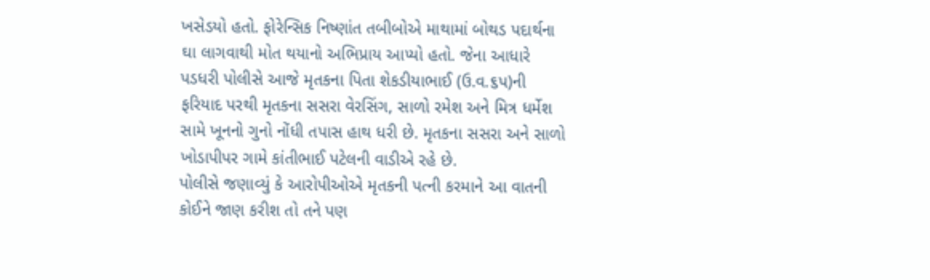ખસેડયો હતો. ફોરેન્સિક નિષ્ણાંત તબીબોએ માથામાં બોથડ પદાર્થના ઘા લાગવાથી મોત થયાનો અભિપ્રાય આપ્યો હતો. જેના આધારે પડધરી પોલીસે આજે મૃતકના પિતા શેકડીયાભાઈ (ઉ.વ.૬પ)ની ફરિયાદ પરથી મૃતકના સસરા વેરસિંગ, સાળો રમેશ અને મિત્ર ધર્મેશ સામે ખૂનનો ગુનો નોંધી તપાસ હાથ ધરી છે. મૃતકના સસરા અને સાળો ખોડાપીપર ગામે કાંતીભાઈ પટેલની વાડીએ રહે છે.
પોલીસે જણાવ્યું કે આરોપીઓએ મૃતકની પત્ની કરમાને આ વાતની કોઈને જાણ કરીશ તો તને પણ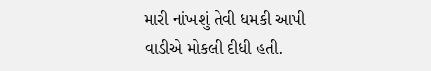મારી નાંખશું તેવી ધમકી આપી વાડીએ મોકલી દીધી હતી.